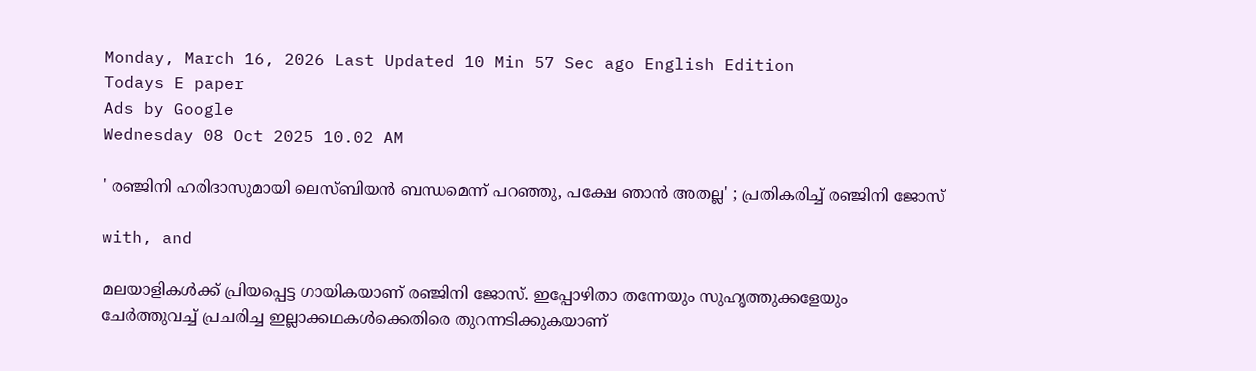Monday, March 16, 2026 Last Updated 10 Min 57 Sec ago English Edition
Todays E paper
Ads by Google
Wednesday 08 Oct 2025 10.02 AM

' രഞ്ജിനി ഹരിദാസുമായി ലെസ്ബിയന്‍ ബന്ധമെന്ന് പറഞ്ഞു, പക്ഷേ ഞാന്‍ അതല്ല' ; പ്രതികരിച്ച് രഞ്ജിനി ജോസ്

with, and

മലയാളികള്‍ക്ക് പ്രിയപ്പെട്ട ഗായികയാണ് രഞ്ജിനി ജോസ്. ഇപ്പോഴിതാ തന്നേയും സുഹൃത്തുക്കളേയും ചേര്‍ത്തുവച്ച് പ്രചരിച്ച ഇല്ലാക്കഥകള്‍ക്കെതിരെ തുറന്നടിക്കുകയാണ്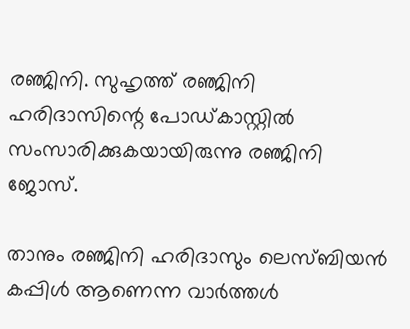രഞ്ജിനി. സുഹൃത്ത് രഞ്ജിനി ഹരിദാസിന്റെ പോഡ്കാസ്റ്റില്‍ സംസാരിക്കുകയായിരുന്നു രഞ്ജിനി ജോസ്.

താനും രഞ്ജിനി ഹരിദാസും ലെസ്ബിയന്‍ കപ്പിള്‍ ആണെന്ന വാര്‍ത്തള്‍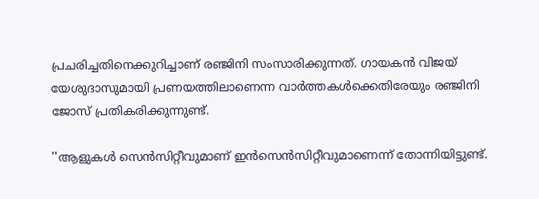പ്രചരിച്ചതിനെക്കുറിച്ചാണ് രഞ്ജിനി സംസാരിക്കുന്നത്. ഗായകന്‍ വിജയ് യേശുദാസുമായി പ്രണയത്തിലാണെന്ന വാര്‍ത്തകള്‍ക്കെതിരേയും രഞ്ജിനി ജോസ് പ്രതികരിക്കുന്നുണ്ട്.

''ആളുകള്‍ സെന്‍സിറ്റീവുമാണ് ഇന്‍സെന്‍സിറ്റീവുമാണെന്ന് തോന്നിയിട്ടുണ്ട്.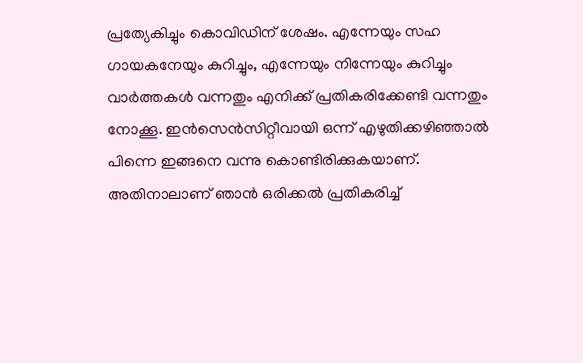പ്രത്യേകിച്ചും കൊവിഡിന് ശേഷം. എന്നേയും സഹ ഗായകനേയും കുറിച്ചും, എന്നേയും നിന്നേയും കുറിച്ചും വാര്‍ത്തകള്‍ വന്നതും എനിക്ക് പ്രതികരിക്കേണ്ടി വന്നതും നോക്കൂ. ഇന്‍സെന്‍സിറ്റീവായി ഒന്ന് എഴുതിക്കഴിഞ്ഞാല്‍ പിന്നെ ഇങ്ങനെ വന്നു കൊണ്ടിരിക്കുകയാണ്. അതിനാലാണ് ഞാന്‍ ഒരിക്കല്‍ പ്രതികരിച്ച്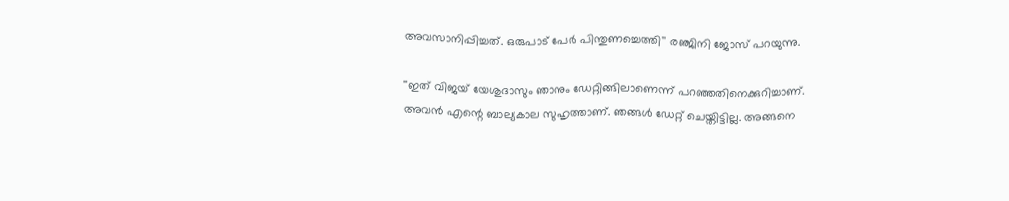അവസാനിപ്പിച്ചത്. ഒരുപാട് പേര്‍ പിന്തുണച്ചെത്തി'' രഞ്ജിനി ജോസ് പറയുന്നു.

''ഇത് വിജയ് യേശുദാസും ഞാനും ഡേറ്റിങ്ങിലാണെന്ന് പറഞ്ഞതിനെക്കുറിച്ചാണ്. അവന്‍ എന്റെ ബാല്യകാല സുഹൃത്താണ്. ഞങ്ങള്‍ ഡേറ്റ് ചെയ്തിട്ടില്ല. അങ്ങനെ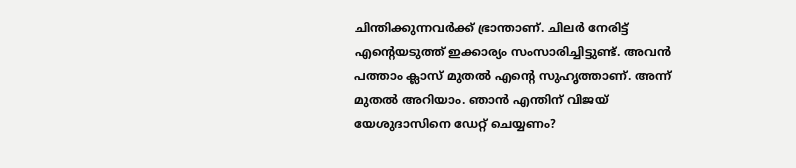ചിന്തിക്കുന്നവര്‍ക്ക് ഭ്രാന്താണ്. ചിലര്‍ നേരിട്ട് എന്റെയടുത്ത് ഇക്കാര്യം സംസാരിച്ചിട്ടുണ്ട്. അവന്‍ പത്താം ക്ലാസ് മുതല്‍ എന്റെ സുഹൃത്താണ്. അന്ന് മുതല്‍ അറിയാം. ഞാന്‍ എന്തിന് വിജയ് യേശുദാസിനെ ഡേറ്റ് ചെയ്യണം?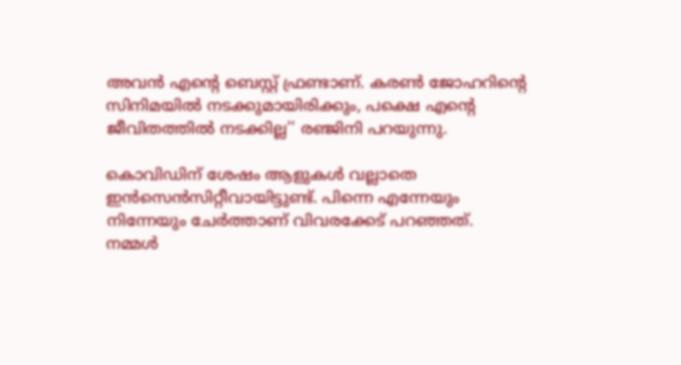അവന്‍ എന്റെ ബെസ്റ്റ് ഫ്രണ്ടാണ്. കരണ്‍ ജോഹറിന്റെ സിനിമയില്‍ നടക്കുമായിരിക്കും, പക്ഷെ എന്റെ ജീവിതത്തില്‍ നടക്കില്ല'' രഞ്ജിനി പറയുന്നു.

കൊവിഡിന് ശേഷം ആളുകള്‍ വല്ലാതെ ഇന്‍സെന്‍സിറ്റീവായിട്ടുണ്ട്. പിന്നെ എന്നേയും നിന്നേയും ചേര്‍ത്താണ് വിവരക്കേട് പറഞ്ഞത്. നമ്മള്‍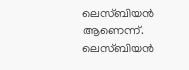ലെസ്ബിയന്‍ ആണെന്ന്. ലെസ്ബിയന്‍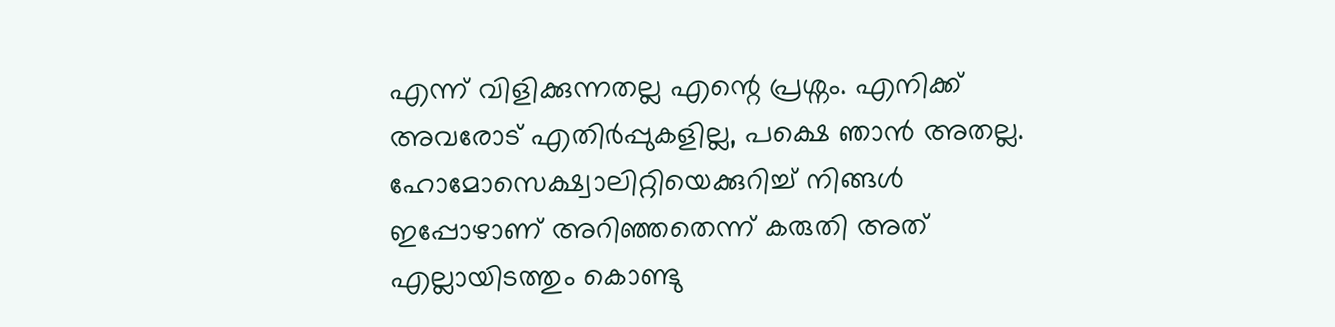എന്ന് വിളിക്കുന്നതല്ല എന്റെ പ്രശ്നം. എനിക്ക് അവരോട് എതിര്‍പ്പുകളില്ല, പക്ഷെ ഞാന്‍ അതല്ല. ഹോമോസെക്ഷ്വാലിറ്റിയെക്കുറിച്ച് നിങ്ങള്‍ ഇപ്പോഴാണ് അറിഞ്ഞതെന്ന് കരുതി അത് എല്ലായിടത്തും കൊണ്ടു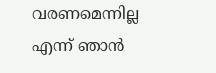വരണമെന്നില്ല എന്ന് ഞാന്‍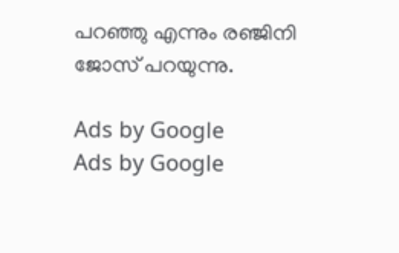പറഞ്ഞു എന്നും രഞ്ജിനി ജോസ് പറയുന്നു.

Ads by Google
Ads by Google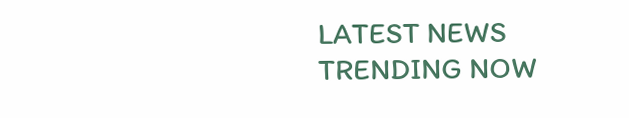LATEST NEWS
TRENDING NOW